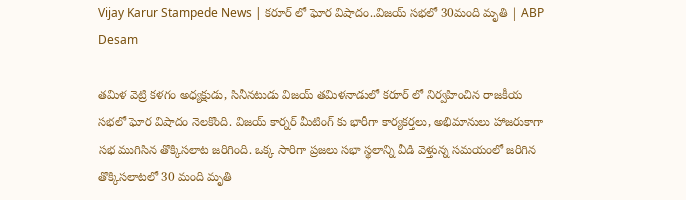Vijay Karur Stampede News | కరూర్ లో ఘోర విషాదం..విజయ్ సభలో 30మంది మృతి | ABP Desam

తమిళ వెట్రి కళగం అధ్యక్షుడు, సినీనటుడు విజయ్ తమిళనాడులో కరూర్ లో నిర్వహించిన రాజకీయ సభలో ఘోర విషాదం నెలకొంది. విజయ్ కార్నర్ మీటింగ్ కు భారీగా కార్యకర్తలు, అభిమానులు హాజరుకాగా సభ ముగిసిన తొక్కిసలాట జరిగింది. ఒక్క సారిగా ప్రజలు సభా స్థలాన్ని వీడి వెళ్తున్న సమయంలో జరిగిన తొక్కిసలాటలో 30 మంది మృతి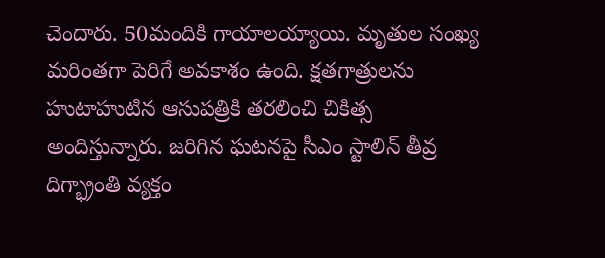చెందారు. 50మందికి గాయాలయ్యాయి. మృతుల సంఖ్య మరింతగా పెరిగే అవకాశం ఉంది. క్షతగాత్రులను హుటాహుటిన ఆసుపత్రికి తరలించి చికిత్స అందిస్తున్నారు. జరిగిన ఘటనపై సీఎం స్టాలిన్ తీవ్ర దిగ్భ్రాంతి వ్యక్తం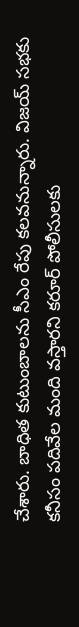చేశారు. బాధిత కుటుంబాలను సీఎం రేపు కలవనున్నారు. విజయ్ సభకు కనీసం పదివేల మంది వస్తారని కరూర్ పోలీసులకు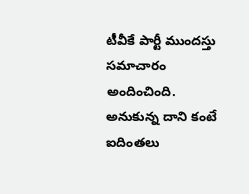టీవీకే పార్టీ ముందస్తు సమాచారం అందించింది. అనుకున్న దాని కంటే ఐదింతలు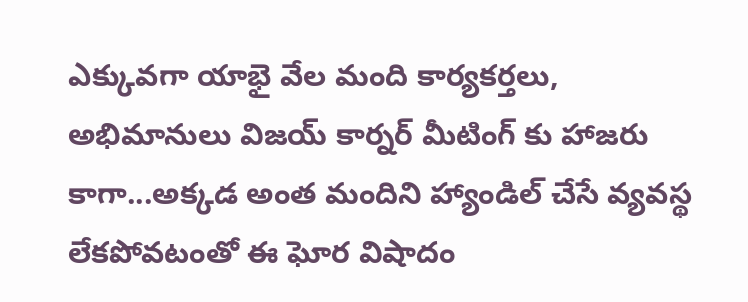ఎక్కువగా యాభై వేల మంది కార్యకర్తలు, అభిమానులు విజయ్ కార్నర్ మీటింగ్ కు హాజరు కాగా...అక్కడ అంత మందిని హ్యాండిల్ చేసే వ్యవస్థ లేకపోవటంతో ఈ ఘోర విషాదం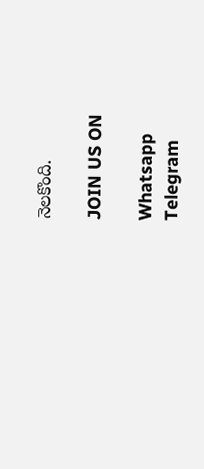నెలకొంది.

JOIN US ON

Whatsapp
Telegram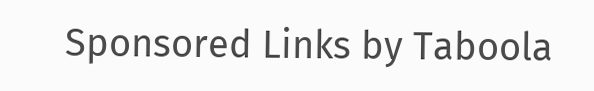Sponsored Links by Taboola